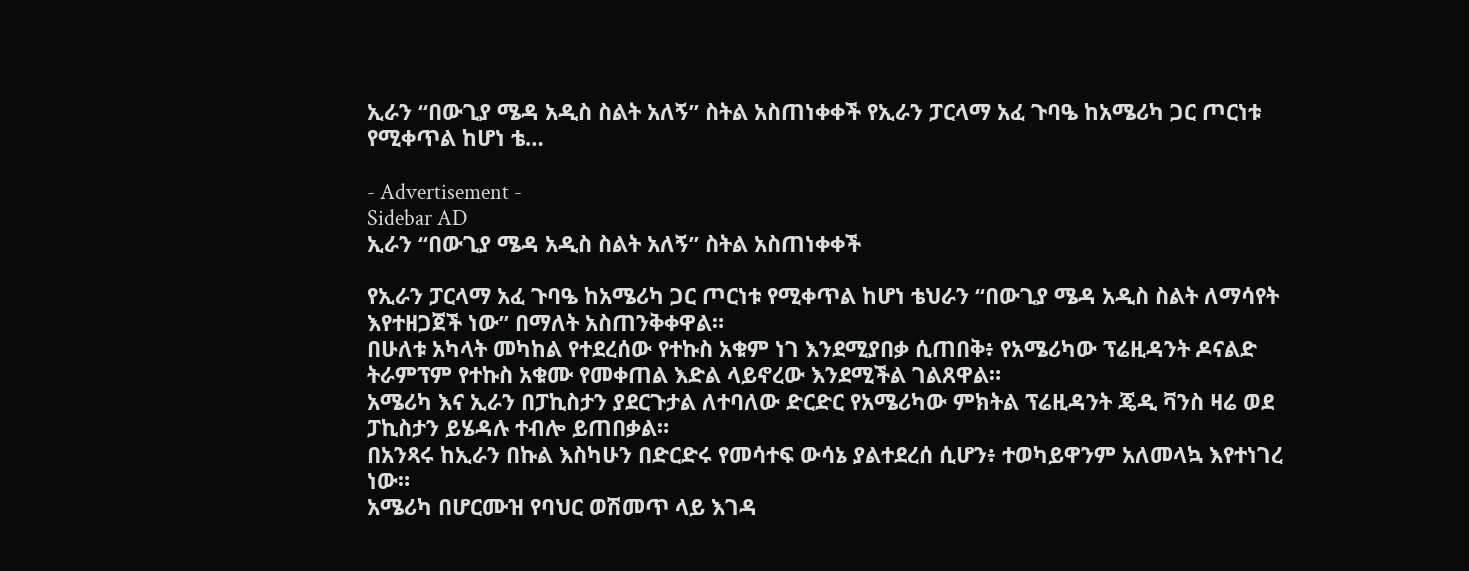ኢራን “በውጊያ ሜዳ አዲስ ስልት አለኝ” ስትል አስጠነቀቀች የኢራን ፓርላማ አፈ ጉባዔ ከአሜሪካ ጋር ጦርነቱ የሚቀጥል ከሆነ ቴ…

- Advertisement -
Sidebar AD
ኢራን “በውጊያ ሜዳ አዲስ ስልት አለኝ” ስትል አስጠነቀቀች

የኢራን ፓርላማ አፈ ጉባዔ ከአሜሪካ ጋር ጦርነቱ የሚቀጥል ከሆነ ቴህራን “በውጊያ ሜዳ አዲስ ስልት ለማሳየት እየተዘጋጀች ነው” በማለት አስጠንቅቀዋል።
በሁለቱ አካላት መካከል የተደረሰው የተኩስ አቁም ነገ እንደሚያበቃ ሲጠበቅ፥ የአሜሪካው ፕሬዚዳንት ዶናልድ ትራምፕም የተኩስ አቁሙ የመቀጠል እድል ላይኖረው እንደሚችል ገልጸዋል።
አሜሪካ እና ኢራን በፓኪስታን ያደርጉታል ለተባለው ድርድር የአሜሪካው ምክትል ፕሬዚዳንት ጄዲ ቫንስ ዛሬ ወደ ፓኪስታን ይሄዳሉ ተብሎ ይጠበቃል።
በአንጻሩ ከኢራን በኩል እስካሁን በድርድሩ የመሳተፍ ውሳኔ ያልተደረሰ ሲሆን፥ ተወካይዋንም አለመላኳ እየተነገረ ነው።
አሜሪካ በሆርሙዝ የባህር ወሽመጥ ላይ እገዳ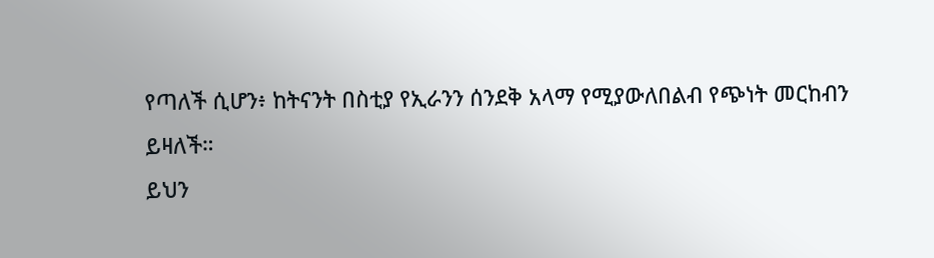የጣለች ሲሆን፥ ከትናንት በስቲያ የኢራንን ሰንደቅ አላማ የሚያውለበልብ የጭነት መርከብን ይዛለች።
ይህን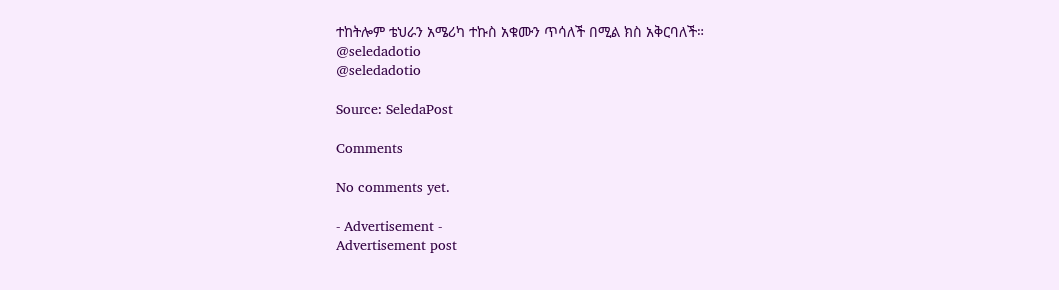ተከትሎም ቴህራን አሜሪካ ተኩስ አቁሙን ጥሳለች በሚል ክስ አቅርባለች።
@seledadotio
@seledadotio

Source: SeledaPost

Comments

No comments yet.

- Advertisement -
Advertisement post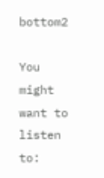bottom2

You might want to listen to: